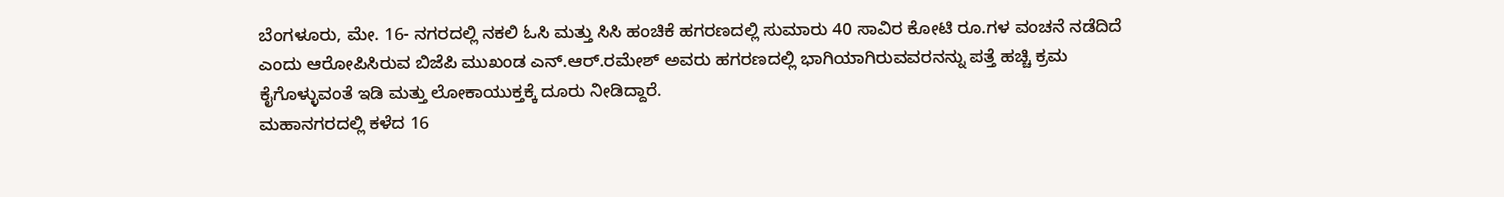ಬೆಂಗಳೂರು, ಮೇ. 16- ನಗರದಲ್ಲಿ ನಕಲಿ ಓಸಿ ಮತ್ತು ಸಿಸಿ ಹಂಚಿಕೆ ಹಗರಣದಲ್ಲಿ ಸುಮಾರು 40 ಸಾವಿರ ಕೋಟಿ ರೂ.ಗಳ ವಂಚನೆ ನಡೆದಿದೆ ಎಂದು ಆರೋಪಿಸಿರುವ ಬಿಜೆಪಿ ಮುಖಂಡ ಎನ್.ಆರ್.ರಮೇಶ್ ಅವರು ಹಗರಣದಲ್ಲಿ ಭಾಗಿಯಾಗಿರುವವರನನ್ನು ಪತ್ತೆ ಹಚ್ಚಿ ಕ್ರಮ ಕೈಗೊಳ್ಳುವಂತೆ ಇಡಿ ಮತ್ತು ಲೋಕಾಯುಕ್ತಕ್ಕೆ ದೂರು ನೀಡಿದ್ದಾರೆ.
ಮಹಾನಗರದಲ್ಲಿ ಕಳೆದ 16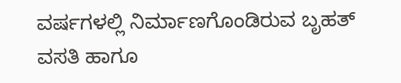ವರ್ಷಗಳಲ್ಲಿ ನಿರ್ಮಾಣಗೊಂಡಿರುವ ಬೃಹತ್ ವಸತಿ ಹಾಗೂ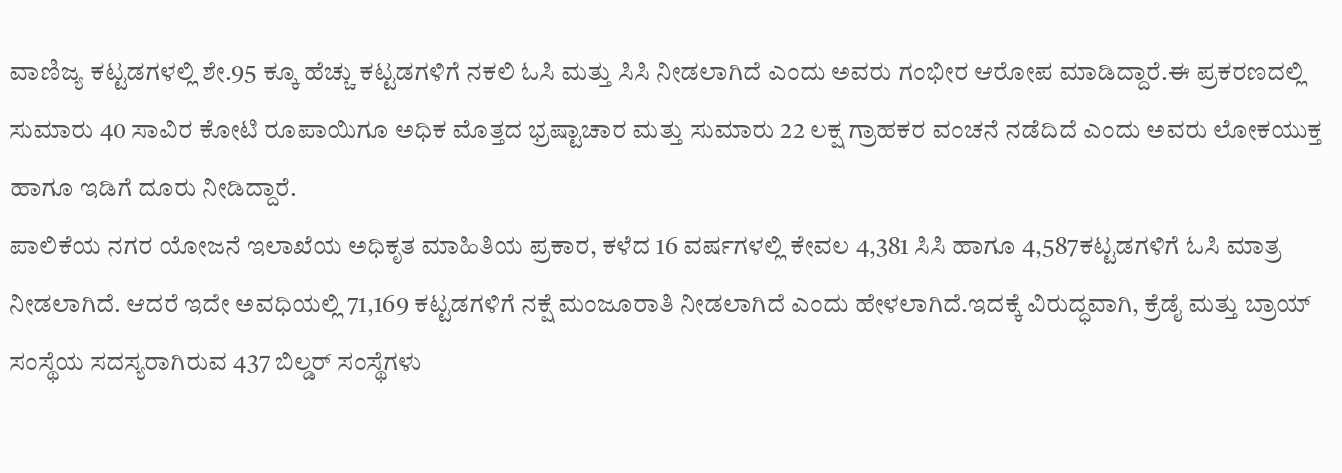ವಾಣಿಜ್ಯ ಕಟ್ಟಡಗಳಲ್ಲಿ ಶೇ.95 ಕ್ಕೂ ಹೆಚ್ಚು ಕಟ್ಟಡಗಳಿಗೆ ನಕಲಿ ಓಸಿ ಮತ್ತು ಸಿಸಿ ನೀಡಲಾಗಿದೆ ಎಂದು ಅವರು ಗಂಭೀರ ಆರೋಪ ಮಾಡಿದ್ದಾರೆ.ಈ ಪ್ರಕರಣದಲ್ಲಿ ಸುಮಾರು 40 ಸಾವಿರ ಕೋಟಿ ರೂಪಾಯಿಗೂ ಅಧಿಕ ಮೊತ್ತದ ಭ್ರಷ್ಟಾಚಾರ ಮತ್ತು ಸುಮಾರು 22 ಲಕ್ಷ ಗ್ರಾಹಕರ ವಂಚನೆ ನಡೆದಿದೆ ಎಂದು ಅವರು ಲೋಕಯುಕ್ತ ಹಾಗೂ ಇಡಿಗೆ ದೂರು ನೀಡಿದ್ದಾರೆ.
ಪಾಲಿಕೆಯ ನಗರ ಯೋಜನೆ ಇಲಾಖೆಯ ಅಧಿಕೃತ ಮಾಹಿತಿಯ ಪ್ರಕಾರ, ಕಳೆದ 16 ವರ್ಷಗಳಲ್ಲಿ ಕೇವಲ 4,381 ಸಿಸಿ ಹಾಗೂ 4,587ಕಟ್ಟಡಗಳಿಗೆ ಓಸಿ ಮಾತ್ರ ನೀಡಲಾಗಿದೆ. ಆದರೆ ಇದೇ ಅವಧಿಯಲ್ಲಿ 71,169 ಕಟ್ಟಡಗಳಿಗೆ ನಕ್ಷೆ ಮಂಜೂರಾತಿ ನೀಡಲಾಗಿದೆ ಎಂದು ಹೇಳಲಾಗಿದೆ.ಇದಕ್ಕೆ ವಿರುದ್ಧವಾಗಿ, ಕ್ರೆಡೈ ಮತ್ತು ಬ್ರಾಯ್ ಸಂಸ್ಥೆಯ ಸದಸ್ಯರಾಗಿರುವ 437 ಬಿಲ್ಡರ್ ಸಂಸ್ಥೆಗಳು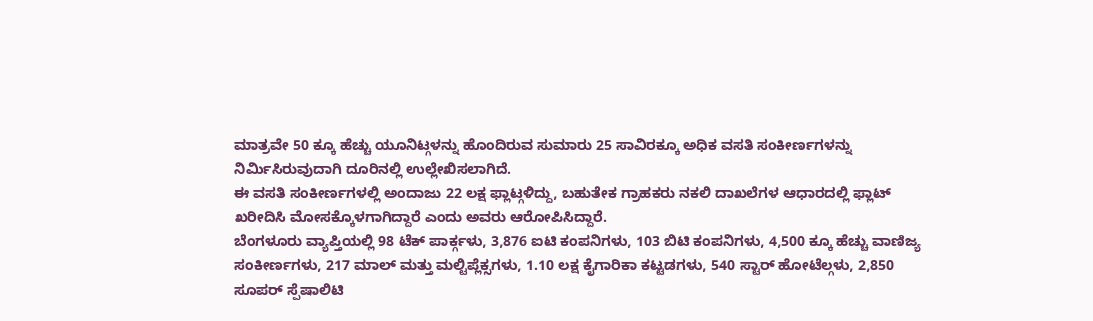ಮಾತ್ರವೇ 50 ಕ್ಕೂ ಹೆಚ್ಚು ಯೂನಿಟ್ಗಳನ್ನು ಹೊಂದಿರುವ ಸುಮಾರು 25 ಸಾವಿರಕ್ಕೂ ಅಧಿಕ ವಸತಿ ಸಂಕೀರ್ಣಗಳನ್ನು ನಿರ್ಮಿಸಿರುವುದಾಗಿ ದೂರಿನಲ್ಲಿ ಉಲ್ಲೇಖಿಸಲಾಗಿದೆ.
ಈ ವಸತಿ ಸಂಕೀರ್ಣಗಳಲ್ಲಿ ಅಂದಾಜು 22 ಲಕ್ಷ ಫ್ಲಾಟ್ಗಳಿದ್ದು, ಬಹುತೇಕ ಗ್ರಾಹಕರು ನಕಲಿ ದಾಖಲೆಗಳ ಆಧಾರದಲ್ಲಿ ಫ್ಲಾಟ್ ಖರೀದಿಸಿ ಮೋಸಕ್ಕೊಳಗಾಗಿದ್ದಾರೆ ಎಂದು ಅವರು ಆರೋಪಿಸಿದ್ದಾರೆ.
ಬೆಂಗಳೂರು ವ್ಯಾಪ್ತಿಯಲ್ಲಿ 98 ಟೆಕ್ ಪಾರ್ಕ್ಗಳು, 3,876 ಐಟಿ ಕಂಪನಿಗಳು, 103 ಬಿಟಿ ಕಂಪನಿಗಳು, 4,500 ಕ್ಕೂ ಹೆಚ್ಚು ವಾಣಿಜ್ಯ ಸಂಕೀರ್ಣಗಳು, 217 ಮಾಲ್ ಮತ್ತು ಮಲ್ಟಿಪ್ಲೆಕ್ಸಗಳು, 1.10 ಲಕ್ಷ ಕೈಗಾರಿಕಾ ಕಟ್ಟಡಗಳು, 540 ಸ್ಟಾರ್ ಹೋಟೆಲ್ಗಳು, 2,850 ಸೂಪರ್ ಸ್ಪೆಷಾಲಿಟಿ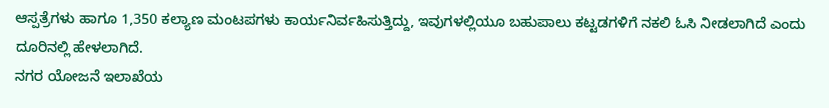ಆಸ್ಪತ್ರೆಗಳು ಹಾಗೂ 1,350 ಕಲ್ಯಾಣ ಮಂಟಪಗಳು ಕಾರ್ಯನಿರ್ವಹಿಸುತ್ತಿದ್ದು, ಇವುಗಳಲ್ಲಿಯೂ ಬಹುಪಾಲು ಕಟ್ಟಡಗಳಿಗೆ ನಕಲಿ ಓಸಿ ನೀಡಲಾಗಿದೆ ಎಂದು ದೂರಿನಲ್ಲಿ ಹೇಳಲಾಗಿದೆ.
ನಗರ ಯೋಜನೆ ಇಲಾಖೆಯ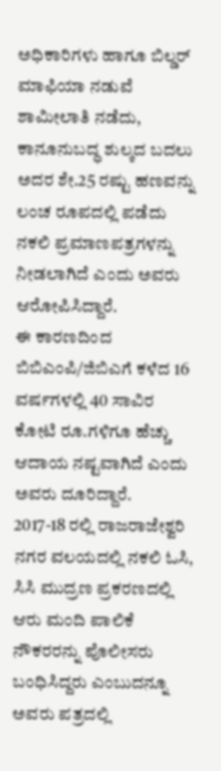ಅಧಿಕಾರಿಗಳು ಹಾಗೂ ಬಿಲ್ಡರ್ ಮಾಫಿಯಾ ನಡುವೆ ಶಾಮೀಲಾತಿ ನಡೆದು, ಕಾನೂನುಬದ್ಧ ಶುಲ್ಕದ ಬದಲು ಅದರ ಶೇ.25 ರಷ್ಟು ಹಣವನ್ನು ಲಂಚ ರೂಪದಲ್ಲಿ ಪಡೆದು ನಕಲಿ ಪ್ರಮಾಣಪತ್ರಗಳನ್ನು ನೀಡಲಾಗಿದೆ ಎಂದು ಅವರು ಆರೋಪಿಸಿದ್ದಾರೆ.
ಈ ಕಾರಣದಿಂದ ಬಿಬಿಎಂಪಿ/ಜಿಬಿಎಗೆ ಕಳೆದ 16 ವರ್ಷಗಳಲ್ಲಿ 40 ಸಾವಿರ ಕೋಟಿ ರೂ.ಗಳಿಗೂ ಹೆಚ್ಚು ಆದಾಯ ನಷ್ಟವಾಗಿದೆ ಎಂದು ಅವರು ದೂರಿದ್ದಾರೆ.
2017-18 ರಲ್ಲಿ ರಾಜರಾಜೇಶ್ವರಿ ನಗರ ವಲಯದಲ್ಲಿ ನಕಲಿ ಓಸಿ, ಸಿಸಿ ಮುದ್ರಣ ಪ್ರಕರಣದಲ್ಲಿ ಆರು ಮಂದಿ ಪಾಲಿಕೆ ನೌಕರರನ್ನು ಪೊಲೀಸರು ಬಂಧಿಸಿದ್ದರು ಎಂಬುದನ್ನೂ ಅವರು ಪತ್ರದಲ್ಲಿ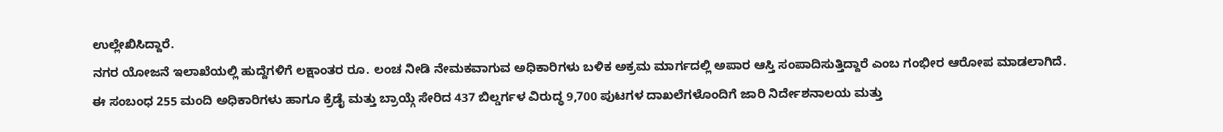ಉಲ್ಲೇಖಿಸಿದ್ದಾರೆ.
ನಗರ ಯೋಜನೆ ಇಲಾಖೆಯಲ್ಲಿ ಹುದ್ದೆಗಳಿಗೆ ಲಕ್ಷಾಂತರ ರೂ. ಲಂಚ ನೀಡಿ ನೇಮಕವಾಗುವ ಅಧಿಕಾರಿಗಳು ಬಳಿಕ ಅಕ್ರಮ ಮಾರ್ಗದಲ್ಲಿ ಅಪಾರ ಆಸ್ತಿ ಸಂಪಾದಿಸುತ್ತಿದ್ದಾರೆ ಎಂಬ ಗಂಭೀರ ಆರೋಪ ಮಾಡಲಾಗಿದೆ.
ಈ ಸಂಬಂಧ 255 ಮಂದಿ ಅಧಿಕಾರಿಗಳು ಹಾಗೂ ಕ್ರೆಡೈ ಮತ್ತು ಬ್ರಾಯ್ಗೆ ಸೇರಿದ 437 ಬಿಲ್ಡರ್ಗಳ ವಿರುದ್ಧ 9,700 ಪುಟಗಳ ದಾಖಲೆಗಳೊಂದಿಗೆ ಜಾರಿ ನಿರ್ದೇಶನಾಲಯ ಮತ್ತು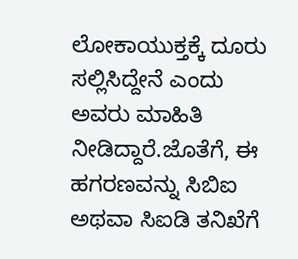ಲೋಕಾಯುಕ್ತಕ್ಕೆ ದೂರು ಸಲ್ಲಿಸಿದ್ದೇನೆ ಎಂದು ಅವರು ಮಾಹಿತಿ ನೀಡಿದ್ದಾರೆ.ಜೊತೆಗೆ, ಈ ಹಗರಣವನ್ನು ಸಿಬಿಐ ಅಥವಾ ಸಿಐಡಿ ತನಿಖೆಗೆ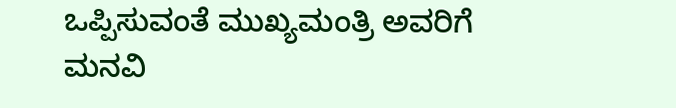ಒಪ್ಪಿಸುವಂತೆ ಮುಖ್ಯಮಂತ್ರಿ ಅವರಿಗೆ ಮನವಿ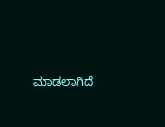ಮಾಡಲಾಗಿದೆ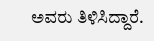ಅವರು ತಿಳಿಸಿದ್ದಾರೆ.